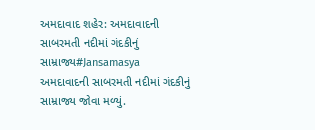અમદાવાદ શહેર: અમદાવાદની સાબરમતી નદીમાં ગંદકીનું સામ્રાજ્ય#Jansamasya
અમદાવાદની સાબરમતી નદીમાં ગંદકીનું સામ્રાજ્ય જોવા મળ્યું.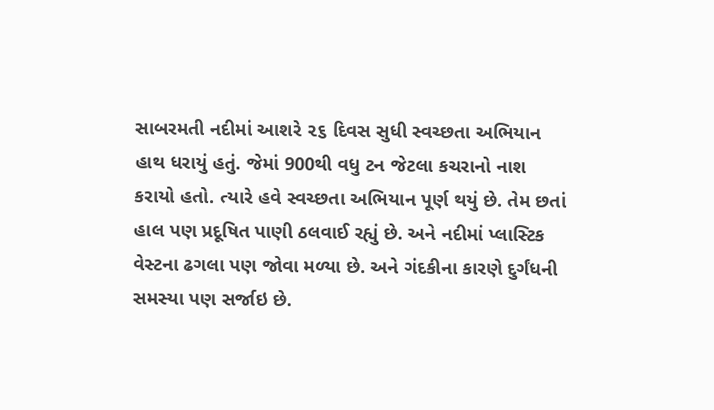સાબરમતી નદીમાં આશરે ૨૬ દિવસ સુધી સ્વચ્છતા અભિયાન હાથ ધરાયું હતું. જેમાં 900થી વધુ ટન જેટલા કચરાનો નાશ કરાયો હતો. ત્યારે હવે સ્વચ્છતા અભિયાન પૂર્ણ થયું છે. તેમ છતાં હાલ પણ પ્રદૂષિત પાણી ઠલવાઈ રહ્યું છે. અને નદીમાં પ્લાસ્ટિક વેસ્ટના ઢગલા પણ જોવા મળ્યા છે. અને ગંદકીના કારણે દુર્ગંધની સમસ્યા પણ સર્જાઇ છે.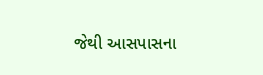જેથી આસપાસના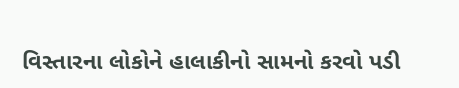વિસ્તારના લોકોને હાલાકીનો સામનો કરવો પડી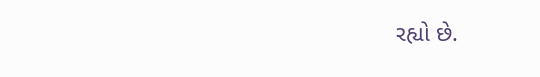રહ્યો છે.